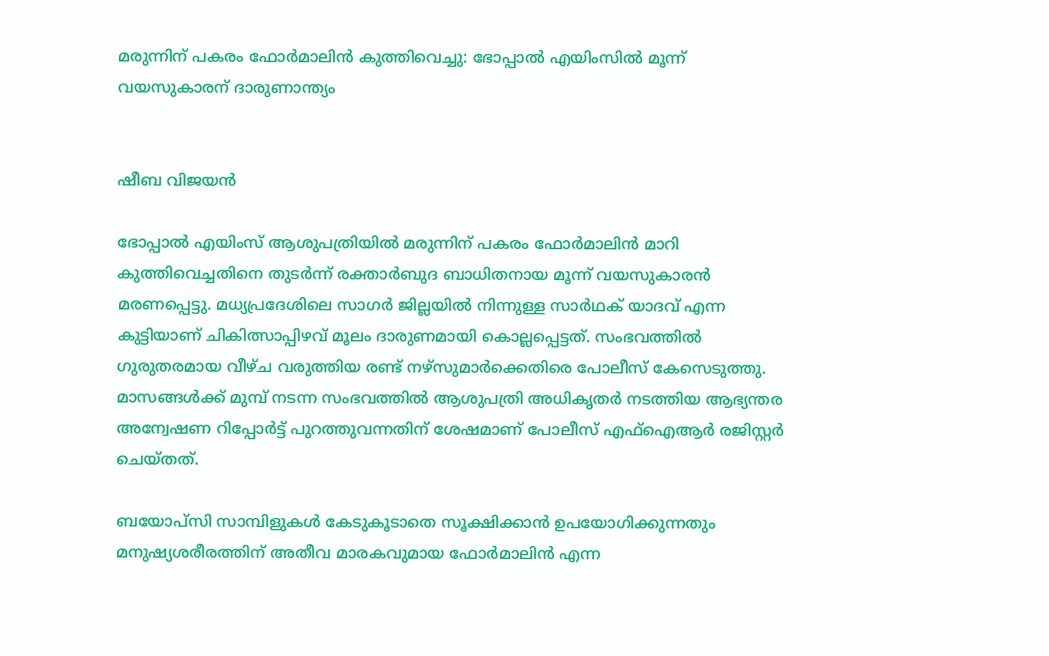മരുന്നിന് പകരം ഫോർമാലിൻ കുത്തിവെച്ചു: ഭോപ്പാൽ എയിംസിൽ മൂന്ന് വയസുകാരന് ദാരുണാന്ത്യം


ഷീബ വിജയൻ

ഭോപ്പാൽ എയിംസ് ആശുപത്രിയിൽ മരുന്നിന് പകരം ഫോർമാലിൻ മാറി കുത്തിവെച്ചതിനെ തുടർന്ന് രക്താർബുദ ബാധിതനായ മൂന്ന് വയസുകാരൻ മരണപ്പെട്ടു. മധ്യപ്രദേശിലെ സാഗർ ജില്ലയിൽ നിന്നുള്ള സാർഥക് യാദവ് എന്ന കുട്ടിയാണ് ചികിത്സാപ്പിഴവ് മൂലം ദാരുണമായി കൊല്ലപ്പെട്ടത്. സംഭവത്തിൽ ഗുരുതരമായ വീഴ്ച വരുത്തിയ രണ്ട് നഴ്സുമാർക്കെതിരെ പോലീസ് കേസെടുത്തു. മാസങ്ങൾക്ക് മുമ്പ് നടന്ന സംഭവത്തിൽ ആശുപത്രി അധികൃതർ നടത്തിയ ആഭ്യന്തര അന്വേഷണ റിപ്പോർട്ട് പുറത്തുവന്നതിന് ശേഷമാണ് പോലീസ് എഫ്ഐആർ രജിസ്റ്റർ ചെയ്തത്.

ബയോപ്സി സാമ്പിളുകൾ കേടുകൂടാതെ സൂക്ഷിക്കാൻ ഉപയോഗിക്കുന്നതും മനുഷ്യശരീരത്തിന് അതീവ മാരകവുമായ ഫോർമാലിൻ എന്ന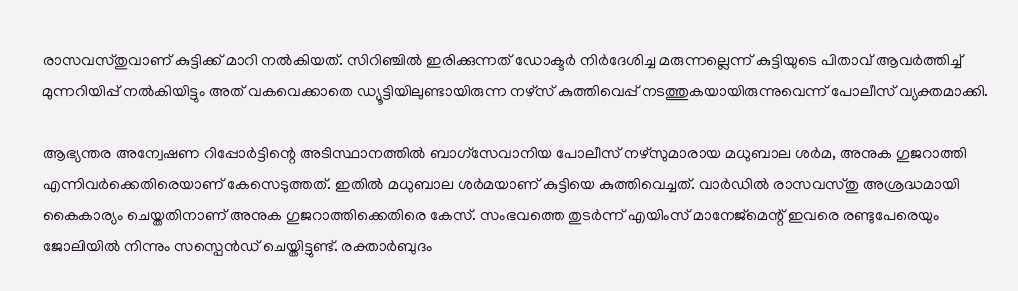രാസവസ്തുവാണ് കുട്ടിക്ക് മാറി നൽകിയത്. സിറിഞ്ചിൽ ഇരിക്കുന്നത് ഡോക്ടർ നിർദേശിച്ച മരുന്നല്ലെന്ന് കുട്ടിയുടെ പിതാവ് ആവർത്തിച്ച് മുന്നറിയിപ്പ് നൽകിയിട്ടും അത് വകവെക്കാതെ ഡ്യൂട്ടിയിലുണ്ടായിരുന്ന നഴ്സ് കുത്തിവെപ്പ് നടത്തുകയായിരുന്നുവെന്ന് പോലീസ് വ്യക്തമാക്കി.

ആഭ്യന്തര അന്വേഷണ റിപ്പോർട്ടിന്റെ അടിസ്ഥാനത്തിൽ ബാഗ്സേവാനിയ പോലീസ് നഴ്സുമാരായ മധുബാല ശർമ, അനുക ഗുജറാത്തി എന്നിവർക്കെതിരെയാണ് കേസെടുത്തത്. ഇതിൽ മധുബാല ശർമയാണ് കുട്ടിയെ കുത്തിവെച്ചത്. വാർഡിൽ രാസവസ്തു അശ്രദ്ധമായി കൈകാര്യം ചെയ്തതിനാണ് അനുക ഗുജറാത്തിക്കെതിരെ കേസ്. സംഭവത്തെ തുടർന്ന് എയിംസ് മാനേജ്മെന്റ് ഇവരെ രണ്ടുപേരെയും ജോലിയിൽ നിന്നും സസ്പെൻഡ് ചെയ്തിട്ടുണ്ട്. രക്താർബുദം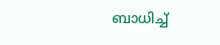ബാധിച്ച്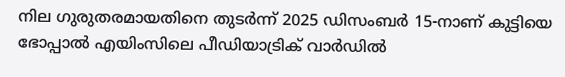നില ഗുരുതരമായതിനെ തുടർന്ന് 2025 ഡിസംബർ 15-നാണ് കുട്ടിയെ ഭോപ്പാൽ എയിംസിലെ പീഡിയാട്രിക് വാർഡിൽ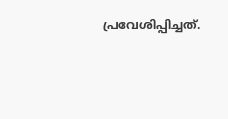പ്രവേശിപ്പിച്ചത്.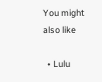You might also like

  • Lulu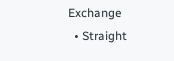Exchange
  • Straight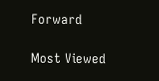Forward

Most Viewed